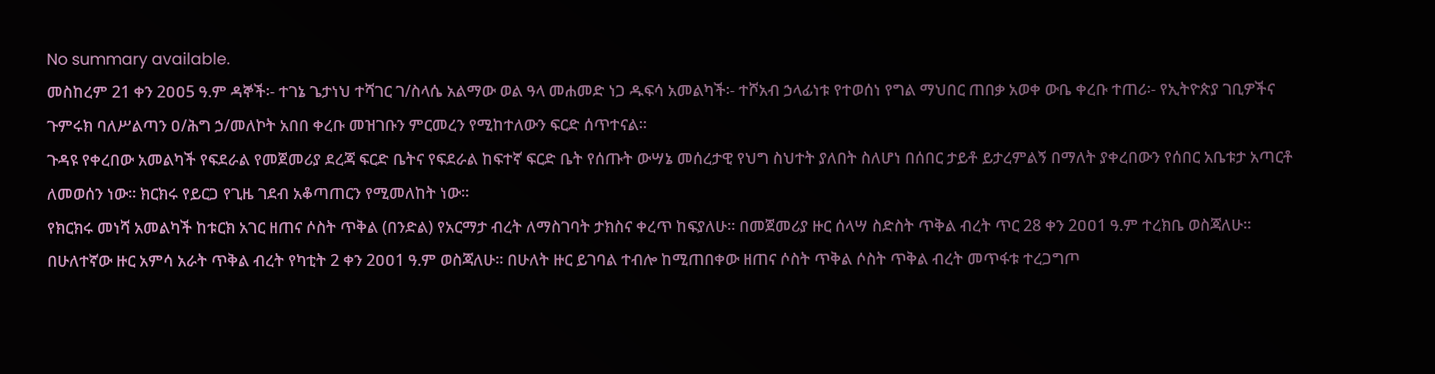No summary available.
መስከረም 21 ቀን 2ዐዐ5 ዓ.ም ዳኞች፡- ተገኔ ጌታነህ ተሻገር ገ/ስላሴ አልማው ወል ዓላ መሐመድ ነጋ ዱፍሳ አመልካች፡- ተሾአብ ኃላፊነቱ የተወሰነ የግል ማህበር ጠበቃ አወቀ ውቤ ቀረቡ ተጠሪ፡- የኢትዮጵያ ገቢዎችና ጉምሩክ ባለሥልጣን ዐ/ሕግ ኃ/መለኮት አበበ ቀረቡ መዝገቡን ምርመረን የሚከተለውን ፍርድ ሰጥተናል።
ጉዳዩ የቀረበው አመልካች የፍደራል የመጀመሪያ ደረጃ ፍርድ ቤትና የፍደራል ከፍተኛ ፍርድ ቤት የሰጡት ውሣኔ መሰረታዊ የህግ ስህተት ያለበት ስለሆነ በሰበር ታይቶ ይታረምልኝ በማለት ያቀረበውን የሰበር አቤቱታ አጣርቶ ለመወሰን ነው። ክርክሩ የይርጋ የጊዜ ገደብ አቆጣጠርን የሚመለከት ነው።
የክርክሩ መነሻ አመልካች ከቱርክ አገር ዘጠና ሶስት ጥቅል (በንድል) የአርማታ ብረት ለማስገባት ታክስና ቀረጥ ከፍያለሁ። በመጀመሪያ ዙር ሰላሣ ስድስት ጥቅል ብረት ጥር 28 ቀን 2ዐዐ1 ዓ.ም ተረክቤ ወስጃለሁ። በሁለተኛው ዙር አምሳ አራት ጥቅል ብረት የካቲት 2 ቀን 2ዐዐ1 ዓ.ም ወስጃለሁ። በሁለት ዙር ይገባል ተብሎ ከሚጠበቀው ዘጠና ሶስት ጥቅል ሶስት ጥቅል ብረት መጥፋቱ ተረጋግጦ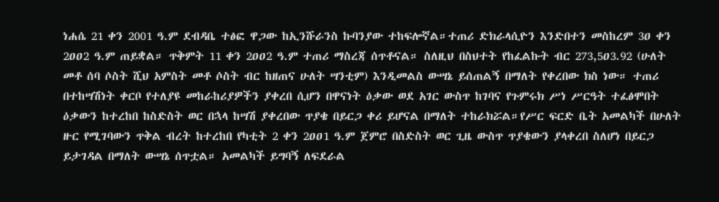ነሐሴ 21 ቀን 2001 ዓ.ም ደብዳቤ ተፅፎ ዋጋው ከኢንሹራንስ ኩባንያው ተከፍሎኛል።ተጠሪ ድክራላሲዮን እንድበተን መስከረም 3ዐ ቀን 2ዐዐ2 ዓ.ም ጠይቋል። ጥቅምት 11 ቀን 2ዐዐ2 ዓ.ም ተጠሪ ማስረጃ ሰጥቶናል። ስለዚህ በስህተት የከፈልኩት ብር 273,5ዐ3.92 (ሁለት መቶ ሰባ ሶስት ሺህ አምስት መቶ ሶስት ብር ከዘጠና ሁለት ሣንቲም) እንዲመልስ ውሣኔ ይሰጠልኝ በማለት የቀረበው ክስ ነው። ተጠሪ በተከሣሽነት ቀርቦ የተለያዩ መከራከሪያዎችን ያቀረበ ሲሆን በዋናነት ዕቃው ወደ አገር ውስጥ ከገባና የጉምሩክ ሥነ ሥርዓት ተፈፅሞበት ዕቃውን ከተረከበ ከስድስት ወር በኋላ ከሣሽ ያቀረበው ጥያቄ በይርጋ ቀሪ ይሆናል በማለት ተከራክሯል።የሥር ፍርድ ቤት አመልካች በሁለት ዙር የሚገባውን ጥቅል ብረት ከተረከበ የካቲት 2 ቀን 2ዐዐ1 ዓ.ም ጀምሮ በስድስት ወር ጊዜ ውስጥ ጥያቄውን ያላቀረበ ስለሆነ በይርጋ ይታገዳል በማለት ውሣኔ ሰጥቷል። አመልካች ይግባኝ ለፍደራል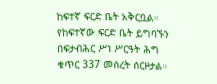ከፍተኛ ፍርድ ቤት አቅርቧል። የከፍተኛው ፍርድ ቤት ይግባኙን በፍታብሕር ሥነ ሥርዓት ሕግ ቁጥር 337 መሰረት ሰርዞታል።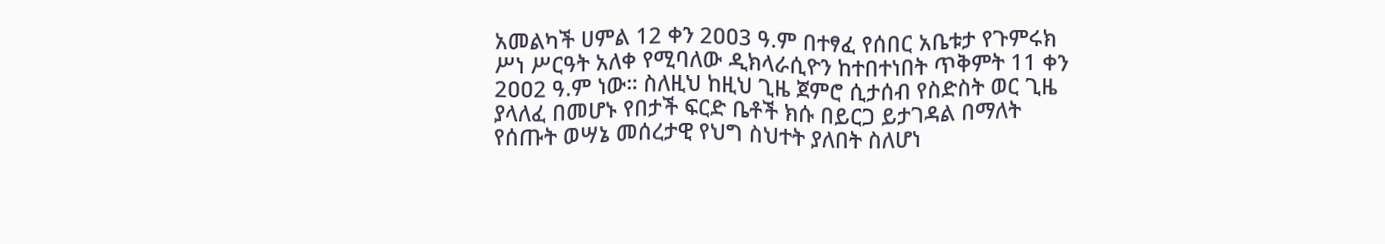አመልካች ሀምል 12 ቀን 2ዐዐ3 ዓ.ም በተፃፈ የሰበር አቤቱታ የጉምሩክ ሥነ ሥርዓት አለቀ የሚባለው ዲክላራሲዮን ከተበተነበት ጥቅምት 11 ቀን 2ዐዐ2 ዓ.ም ነው። ስለዚህ ከዚህ ጊዜ ጀምሮ ሲታሰብ የስድስት ወር ጊዜ ያላለፈ በመሆኑ የበታች ፍርድ ቤቶች ክሱ በይርጋ ይታገዳል በማለት የሰጡት ወሣኔ መሰረታዊ የህግ ስህተት ያለበት ስለሆነ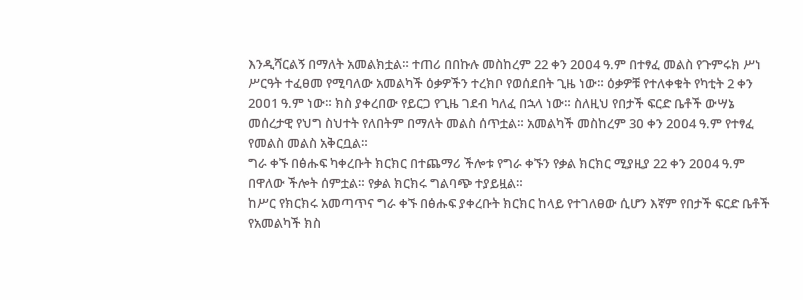እንዲሻርልኝ በማለት አመልክቷል። ተጠሪ በበኩሉ መስከረም 22 ቀን 2ዐዐ4 ዓ.ም በተፃፈ መልስ የጉምሩክ ሥነ ሥርዓት ተፈፀመ የሚባለው አመልካች ዕቃዎችን ተረክቦ የወሰደበት ጊዜ ነው። ዕቃዎቹ የተለቀቁት የካቲት 2 ቀን 2ዐዐ1 ዓ.ም ነው። ክስ ያቀረበው የይርጋ የጊዜ ገደብ ካለፈ በኋላ ነው። ስለዚህ የበታች ፍርድ ቤቶች ውሣኔ መሰረታዊ የህግ ስህተት የለበትም በማለት መልስ ሰጥቷል። አመልካች መስከረም 3ዐ ቀን 2ዐዐ4 ዓ.ም የተፃፈ የመልስ መልስ አቅርቧል።
ግራ ቀኙ በፅሑፍ ካቀረቡት ክርክር በተጨማሪ ችሎቱ የግራ ቀኙን የቃል ክርክር ሚያዚያ 22 ቀን 2ዐዐ4 ዓ.ም በዋለው ችሎት ሰምቷል። የቃል ክርክሩ ግልባጭ ተያይዟል።
ከሥር የክርክሩ አመጣጥና ግራ ቀኙ በፅሑፍ ያቀረቡት ክርክር ከላይ የተገለፀው ሲሆን እኛም የበታች ፍርድ ቤቶች የአመልካች ክስ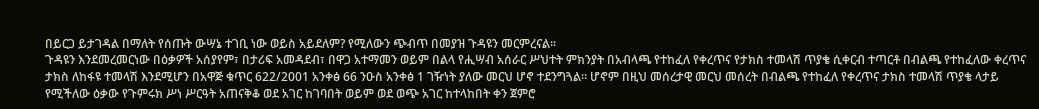በይርጋ ይታገዳል በማለት የሰጡት ውሣኔ ተገቢ ነው ወይስ አይደለም? የሚለውን ጭብጥ በመያዝ ጉዳዩን መርምረናል።
ጉዳዩን እንደመረመርነው በዕቃዎች አሰያየም፣ በታሪፍ አመዳደብ፣ በዋጋ አተማመን ወይም በልላ የሒሣብ አሰራር ሥህተት ምክንያት በአብላጫ የተከፈለ የቀረጥና የታክስ ተመላሽ ጥያቄ ሲቀርብ ተጣርቶ በብልጫ የተከፈለው ቀረጥና ታክስ ለከፋዩ ተመላሽ እንደሚሆን በአዋጅ ቁጥር 622/2001 አንቀፅ 66 ንዑስ አንቀፅ 1 ገዥነት ያለው መርህ ሆኖ ተደንግጓል። ሆኖም በዚህ መሰረታዊ መርህ መሰረት በብልጫ የተከፈለ የቀረጥና ታክስ ተመላሽ ጥያቄ ላታይ የሚችለው ዕቃው የጉምሩክ ሥነ ሥርዓት አጠናቅቆ ወደ አገር ከገባበት ወይም ወደ ወጭ አገር ከተላከበት ቀን ጀምሮ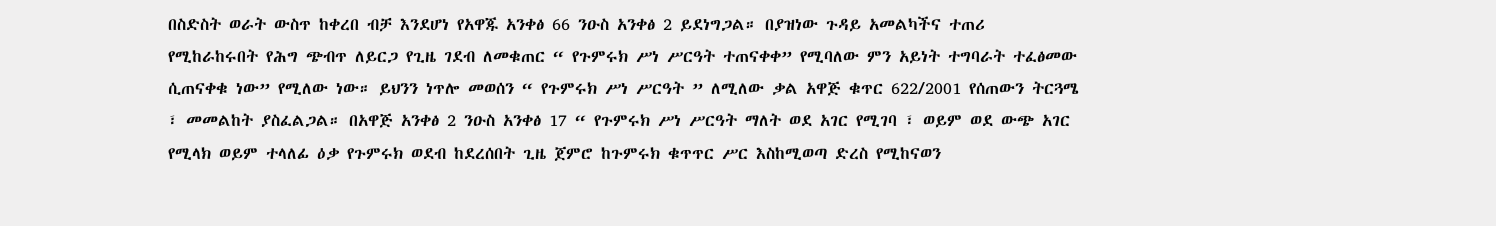በስድስት ወራት ውስጥ ከቀረበ ብቻ እንደሆነ የአዋጁ አንቀፅ 66 ንዑስ አንቀፅ 2 ይደነግጋል። በያዝነው ጉዳይ አመልካችና ተጠሪ የሚከራከሩበት የሕግ ጭብጥ ለይርጋ የጊዜ ገደብ ለመቁጠር “ የጉምሩክ ሥነ ሥርዓት ተጠናቀቀ” የሚባለው ምን አይነት ተግባራት ተፈፅመው ሲጠናቀቁ ነው” የሚለው ነው። ይህንን ነጥሎ መወሰን “ የጉምሩክ ሥነ ሥርዓት ” ለሚለው ቃል አዋጅ ቁጥር 622/2001 የሰጠውን ትርጓሜ ፣ መመልከት ያስፈልጋል። በአዋጅ አንቀፅ 2 ንዑስ አንቀፅ 17 “ የጉምሩክ ሥነ ሥርዓት ማለት ወደ አገር የሚገባ ፣ ወይም ወደ ውጭ አገር የሚላክ ወይም ተላለፊ ዕቃ የጉምሩክ ወደብ ከደረሰበት ጊዜ ጀምሮ ከጉምሩክ ቁጥጥር ሥር እስከሚወጣ ድረስ የሚከናወን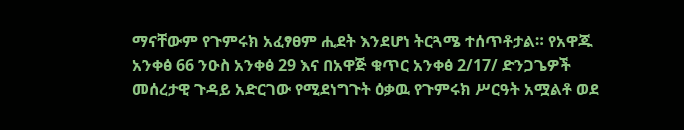ማናቸውም የጉምሩክ አፈፃፀም ሒደት እንደሆነ ትርጓሜ ተሰጥቶታል። የአዋጁ አንቀፅ 66 ንዑስ አንቀፅ 29 እና በአዋጅ ቁጥር አንቀፅ 2/17/ ድንጋጌዎች መሰረታዊ ጉዳይ አድርገው የሚደነግጉት ዕቃዉ የጉምሩክ ሥርዓት አሟልቶ ወደ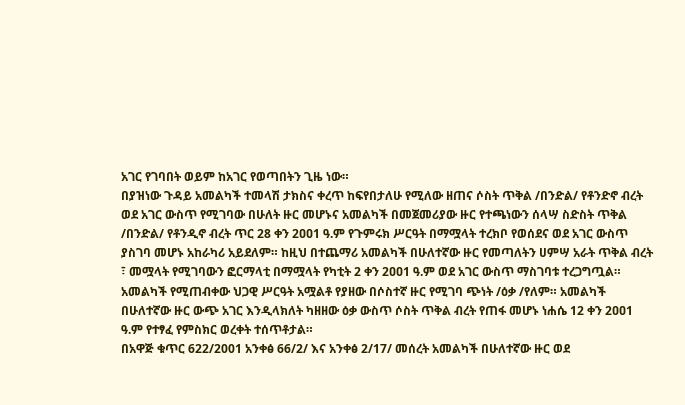አገር የገባበት ወይም ከአገር የወጣበትን ጊዜ ነው።
በያዝነው ጉዳይ አመልካች ተመላሽ ታክስና ቀረጥ ከፍየበታለሁ የሚለው ዘጠና ሶስት ጥቅል /በንድል/ የቶንድኖ ብረት ወደ አገር ውስጥ የሚገባው በሁለት ዙር መሆኑና አመልካች በመጀመሪያው ዙር የተጫነውን ሰላሣ ስድስት ጥቅል /በንድል/ የቶንዲኖ ብረት ጥር 28 ቀን 2ዐዐ1 ዓ.ም የጉምሩክ ሥርዓት በማሟላት ተረክቦ የወሰደና ወደ አገር ውስጥ ያስገባ መሆኑ አከራካሪ አይደለም። ከዚህ በተጨማሪ አመልካች በሁለተኛው ዙር የመጣለትን ሀምሣ አራት ጥቅል ብረት ፣ መሟላት የሚገባውን ፎርማላቲ በማሟላት የካቲት 2 ቀን 2ዐዐ1 ዓ.ም ወደ አገር ውስጥ ማስገባቱ ተረጋግጧል። አመልካች የሚጠብቀው ህጋዊ ሥርዓት አሟልቶ የያዘው በሶስተኛ ዙር የሚገባ ጭነት /ዕቃ /የለም። አመልካች በሁለተኛው ዙር ውጭ አገር እንዲላክለት ካዘዘው ዕቃ ውስጥ ሶስት ጥቅል ብረት የጠፋ መሆኑ ነሐሴ 12 ቀን 2ዐዐ1 ዓ.ም የተፃፈ የምስክር ወረቀት ተሰጥቶታል።
በአዋጅ ቁጥር 622/2001 አንቀፅ 66/2/ እና አንቀፅ 2/17/ መሰረት አመልካች በሁለተኛው ዙር ወደ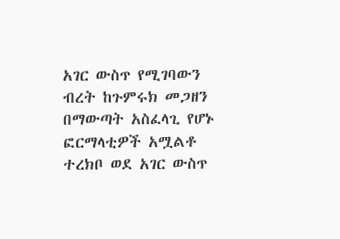አገር ውስጥ የሚገባውን ብረት ከጉምሩክ መጋዘን በማውጣት አስፈላጊ የሆኑ ፎርማላቲዎች አሟልቶ ተረክቦ ወደ አገር ውስጥ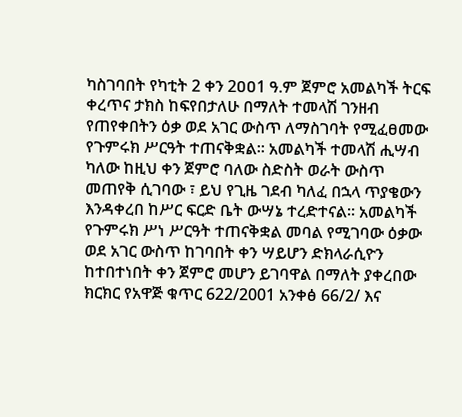ካስገባበት የካቲት 2 ቀን 2ዐዐ1 ዓ.ም ጀምሮ አመልካች ትርፍ ቀረጥና ታክስ ከፍየበታለሁ በማለት ተመላሽ ገንዘብ የጠየቀበትን ዕቃ ወደ አገር ውስጥ ለማስገባት የሚፈፀመው የጉምሩክ ሥርዓት ተጠናቅቋል። አመልካች ተመላሽ ሒሣብ ካለው ከዚህ ቀን ጀምሮ ባለው ስድስት ወራት ውስጥ መጠየቅ ሲገባው ፣ ይህ የጊዜ ገደብ ካለፈ በኋላ ጥያቄውን እንዳቀረበ ከሥር ፍርድ ቤት ውሣኔ ተረድተናል። አመልካች የጉምሩክ ሥነ ሥርዓት ተጠናቅቋል መባል የሚገባው ዕቃው ወደ አገር ውስጥ ከገባበት ቀን ሣይሆን ድክላራሲዮን ከተበተነበት ቀን ጀምሮ መሆን ይገባዋል በማለት ያቀረበው ክርክር የአዋጅ ቁጥር 622/2001 አንቀፅ 66/2/ እና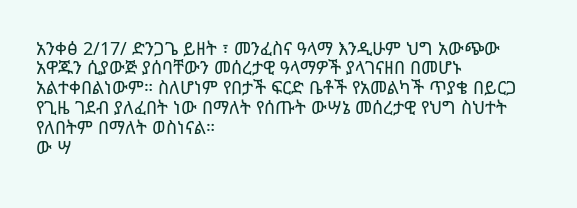አንቀፅ 2/17/ ድንጋጌ ይዘት ፣ መንፈስና ዓላማ እንዲሁም ህግ አውጭው አዋጁን ሲያውጅ ያሰባቸውን መሰረታዊ ዓላማዎች ያላገናዘበ በመሆኑ አልተቀበልነውም። ስለሆነም የበታች ፍርድ ቤቶች የአመልካች ጥያቄ በይርጋ የጊዜ ገደብ ያለፈበት ነው በማለት የሰጡት ውሣኔ መሰረታዊ የህግ ስህተት የለበትም በማለት ወስነናል።
ው ሣ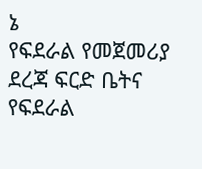ኔ
የፍደራል የመጀመሪያ ደረጃ ፍርድ ቤትና የፍደራል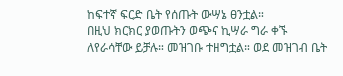ከፍተኛ ፍርድ ቤት የሰጡት ውሣኔ ፀንቷል።
በዚህ ክርክር ያወጡትን ወጭና ኪሣራ ግራ ቀኙ ለየራሳቸው ይቻሉ። መዝገቡ ተዘግቷል። ወደ መዝገብ ቤት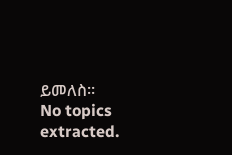ይመለስ።
No topics extracted.